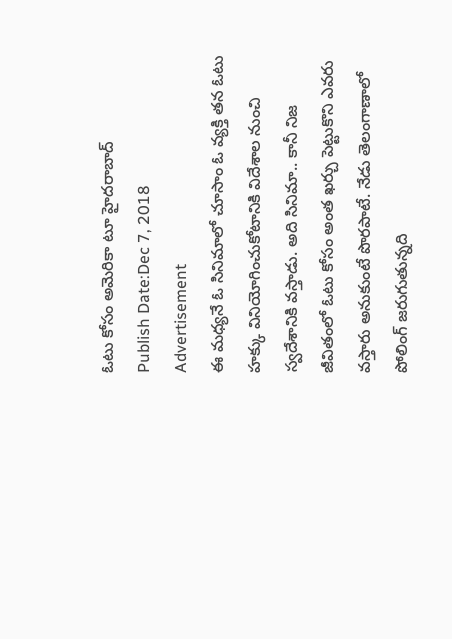ఓటు కోసం అమెరికా టూ హైదరాబాద్
Publish Date:Dec 7, 2018
Advertisement
ఈ మధ్యనే ఓ సినిమాలో చూసాం ఓ వ్యక్తి తన ఓటు హక్కు వినియోగించుకోటానికి విదేశాల నుంచి స్వదేశానికి వస్తాడు. అది సినిమా.. కానీ నిజ జీవితంలో ఓటు కోసం అంత ఖర్చు పెట్టుకొని ఎవరు వస్తారు అనుకుంటే పొరపాటే. నేడు తెలంగాణాలో పోలింగ్ జరుగుతున్నది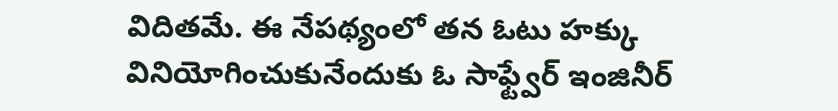విదితమే. ఈ నేపథ్యంలో తన ఓటు హక్కు వినియోగించుకునేందుకు ఓ సాఫ్ట్వేర్ ఇంజినీర్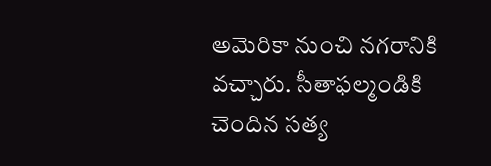అమెరికా నుంచి నగరానికి వచ్చారు. సీతాఫల్మండికి చెందిన సత్య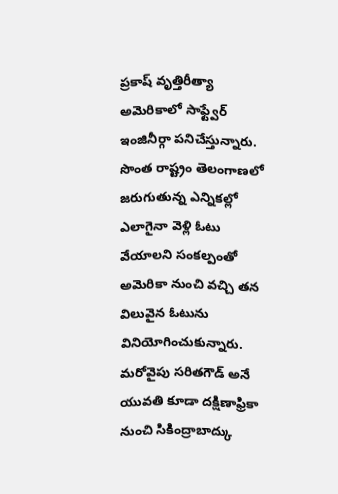ప్రకాష్ వృత్తిరీత్యా అమెరికాలో సాఫ్ట్వేర్ ఇంజినీర్గా పనిచేస్తున్నారు. సొంత రాష్ట్రం తెలంగాణలో జరుగుతున్న ఎన్నికల్లో ఎలాగైనా వెళ్లి ఓటు వేయాలని సంకల్పంతో అమెరికా నుంచి వచ్చి తన విలువైన ఓటును వినియోగించుకున్నారు. మరోవైపు సరితగౌడ్ అనే యువతి కూడా దక్షిణాఫ్రికా నుంచి సికింద్రాబాద్కు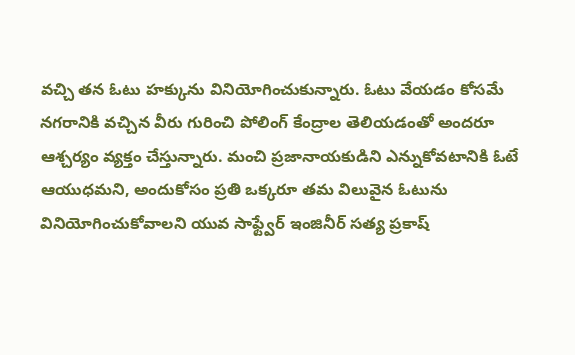వచ్చి తన ఓటు హక్కును వినియోగించుకున్నారు. ఓటు వేయడం కోసమే నగరానికి వచ్చిన వీరు గురించి పోలింగ్ కేంద్రాల తెలియడంతో అందరూ ఆశ్చర్యం వ్యక్తం చేస్తున్నారు. మంచి ప్రజానాయకుడిని ఎన్నుకోవటానికి ఓటే ఆయుధమని, అందుకోసం ప్రతి ఒక్కరూ తమ విలువైన ఓటును వినియోగించుకోవాలని యువ సాఫ్ట్వేర్ ఇంజినీర్ సత్య ప్రకాష్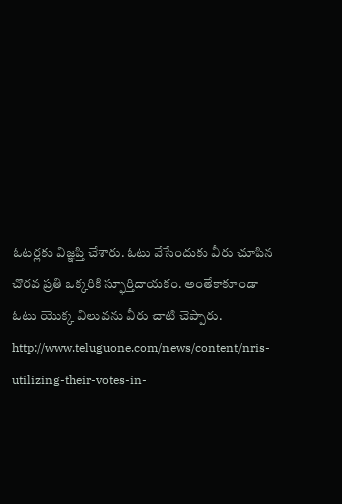ఓటర్లకు విజ్ఞప్తి చేశారు. ఓటు వేసేందుకు వీరు చూపిన చొరవ ప్రతి ఒక్కరికి స్ఫూర్తిదాయకం. అంతేకాకూండా ఓటు యొక్క విలువను వీరు చాటి చెప్పారు.
http://www.teluguone.com/news/content/nris-utilizing-their-votes-in-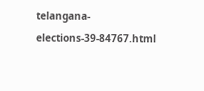telangana-elections-39-84767.html